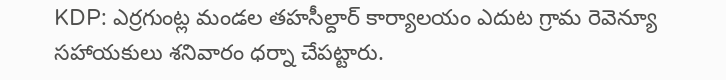KDP: ఎర్రగుంట్ల మండల తహసీల్దార్ కార్యాలయం ఎదుట గ్రామ రెవెన్యూ సహాయకులు శనివారం ధర్నా చేపట్టారు.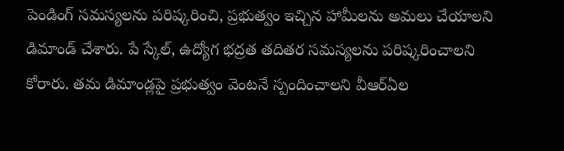పెండింగ్ సమస్యలను పరిష్కరించి, ప్రభుత్వం ఇచ్చిన హామీలను అమలు చేయాలని డిమాండ్ చేశారు. పే స్కేల్, ఉద్యోగ భద్రత తదితర సమస్యలను పరిష్కరించాలని కోరారు. తమ డిమాండ్లపై ప్రభుత్వం వెంటనే స్పందించాలని వీఆర్ఏల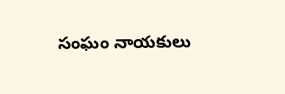సంఘం నాయకులు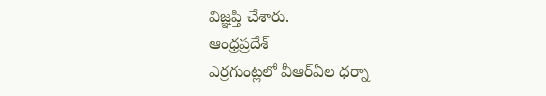విజ్ఞప్తి చేశారు.
ఆంధ్రప్రదేశ్
ఎర్రగుంట్లలో వీఆర్ఏల ధర్నా